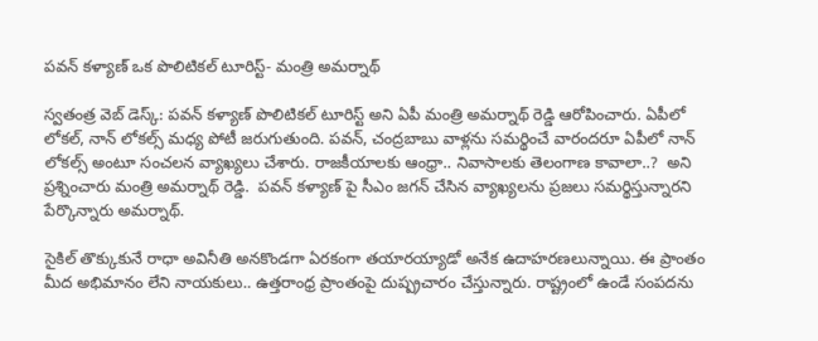పవన్ కళ్యాణ్ ఒక పొలిటికల్ టూరిస్ట్- మంత్రి అమర్నాథ్

స్వతంత్ర వెబ్ డెస్క్: పవన్ కళ్యాణ్ పొలిటికల్ టూరిస్ట్ అని ఏపీ మంత్రి అమర్నాథ్ రెడ్డి ఆరోపించారు. ఏపీలో లోకల్, నాన్ లోకల్స్ మధ్య పోటీ జరుగుతుంది. పవన్, చంద్రబాబు వాళ్లను సమర్థించే వారందరూ ఏపీలో నాన్ లోకల్స్ అంటూ సంచలన వ్యాఖ్యలు చేశారు. రాజకీయాలకు ఆంధ్రా.. నివాసాలకు తెలంగాణ కావాలా..?  అని ప్రశ్నించారు మంత్రి అమర్నాథ్ రెడ్డి.  పవన్ కళ్యాణ్ పై సీఎం జగన్ చేసిన వ్యాఖ్యలను ప్రజలు సమర్థిస్తున్నారని పేర్కొన్నారు అమర్నాథ్.

సైకిల్ తొక్కుకునే రాధా అవినీతి అనకొండగా ఏరకంగా తయారయ్యాడో అనేక ఉదాహరణలున్నాయి. ఈ ప్రాంతం మీద అభిమానం లేని నాయకులు.. ఉత్తరాంధ్ర ప్రాంతంపై దుష్ప్రచారం చేస్తున్నారు. రాష్ట్రంలో ఉండే సంపదను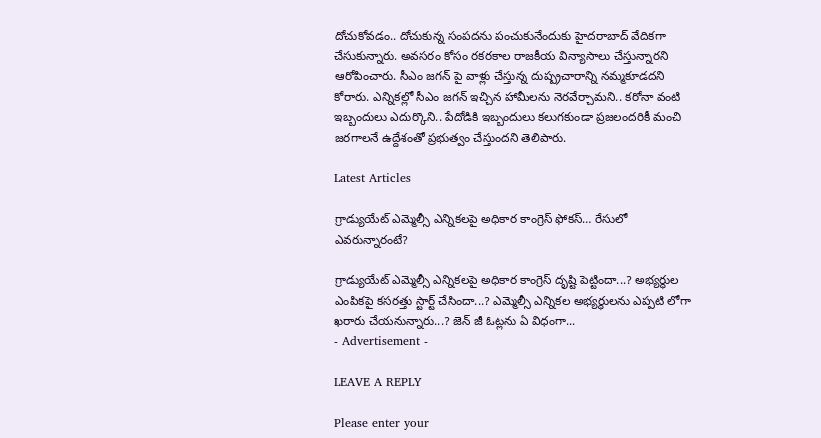దోచుకోవడం.. దోచుకున్న సంపదను పంచుకునేందుకు హైదరాబాద్ వేదికగా చేసుకున్నారు. అవసరం కోసం రకరకాల రాజకీయ విన్యాసాలు చేస్తున్నారని ఆరోపించారు. సీఎం జగన్ పై వాళ్లు చేస్తున్న దుష్ప్రచారాన్ని నమ్మకూడదని కోరారు. ఎన్నికల్లో సీఎం జగన్ ఇచ్చిన హామీలను నెరవేర్చామని.. కరోనా వంటి ఇబ్బందులు ఎదుర్కొని.. పేదోడికి ఇబ్బందులు కలుగకుండా ప్రజలందరికీ మంచి జరగాలనే ఉద్దేశంతో ప్రభుత్వం చేస్తుందని తెలిపారు.

Latest Articles

గ్రాడ్యుయేట్ ఎమ్మెల్సీ ఎన్నికలపై అధికార కాంగ్రెస్ ఫోకస్… రేసులో ఎవరున్నారంటే?

గ్రాడ్యుయేట్ ఎమ్మెల్సీ ఎన్నికలపై అధికార కాంగ్రెస్ దృష్టి పెట్టిందా...? అభ్యర్థుల ఎంపికపై కసరత్తు స్టార్ట్ చేసిందా...? ఎమ్మెల్సీ ఎన్నికల అభ్యర్థులను ఎప్పటి లోగా ఖరారు చేయనున్నారు...? జెన్ జీ ఓట్లను ఏ విధంగా...
- Advertisement -

LEAVE A REPLY

Please enter your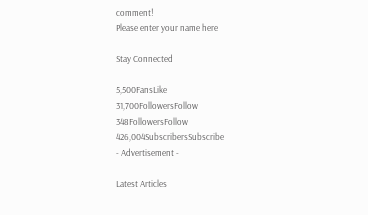comment!
Please enter your name here

Stay Connected

5,500FansLike
31,700FollowersFollow
348FollowersFollow
426,004SubscribersSubscribe
- Advertisement -

Latest Articles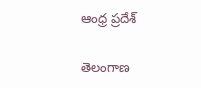ఆంధ్ర ప్రదేశ్

తెలంగాణ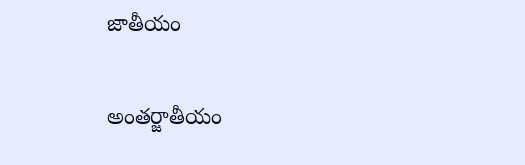జాతీయం

అంతర్జాతీయం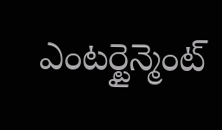ఎంటర్టైన్మెంట్